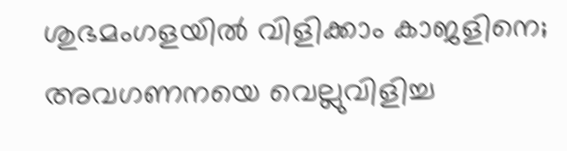ശുഭമംഗളയില്‍ വിളിക്കാം കാജളിനെ; അവഗണനയെ വെല്ലുവിളിച്ച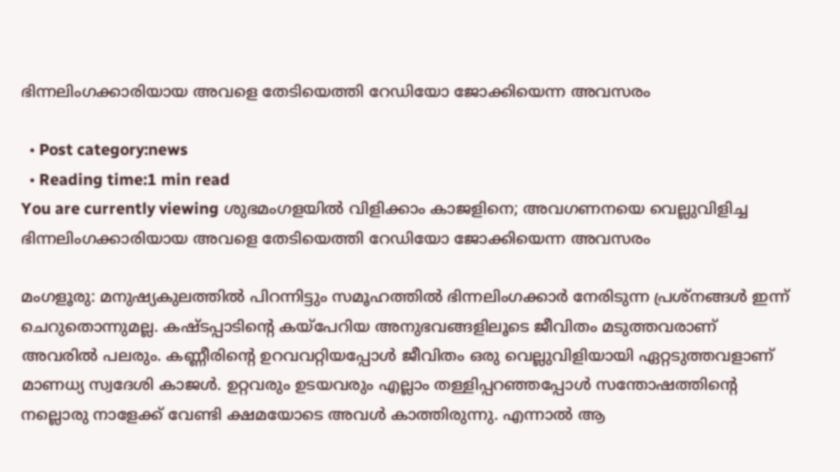ഭിന്നലിംഗക്കാരിയായ അവളെ തേടിയെത്തി റേഡിയോ ജോക്കിയെന്ന അവസരം

  • Post category:news
  • Reading time:1 min read
You are currently viewing ശുഭമംഗളയില്‍ വിളിക്കാം കാജളിനെ; അവഗണനയെ വെല്ലുവിളിച്ച ഭിന്നലിംഗക്കാരിയായ അവളെ തേടിയെത്തി റേഡിയോ ജോക്കിയെന്ന അവസരം

മംഗളൂരു: മനുഷ്യകുലത്തില്‍ പിറന്നിട്ടും സമൂഹത്തില്‍ ഭിന്നലിംഗക്കാര്‍ നേരിടുന്ന പ്രശ്നങ്ങള്‍ ഇന്ന് ചെറുതൊന്നുമല്ല. കഷ്ടപ്പാടിന്റെ കയ്പേറിയ അനുഭവങ്ങളിലൂടെ ജീവിതം മടുത്തവരാണ് അവരില്‍ പലരും. കണ്ണീരിന്റെ ഉറവവറ്റിയപ്പോള്‍ ജീവിതം ഒരു വെല്ലുവിളിയായി ഏറ്റടുത്തവളാണ് മാണധ്യ സ്വദേശി കാജള്‍. ഉറ്റവരും ഉടയവരും എല്ലാം തള്ളിപ്പറഞ്ഞപ്പോള്‍ സന്തോഷത്തിന്റെ നല്ലൊരു നാളേക്ക് വേണ്ടി ക്ഷമയോടെ അവള്‍ കാത്തിരുന്നു. എന്നാല്‍ ആ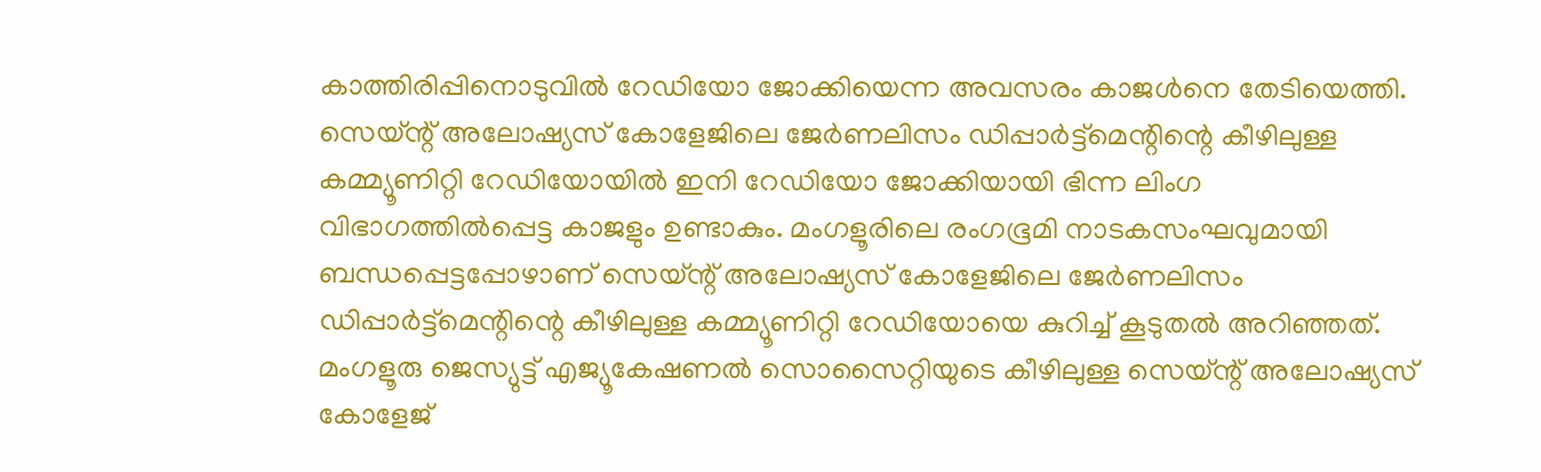കാത്തിരിപ്പിനൊടുവില്‍ റേഡിയോ ജോക്കിയെന്ന അവസരം കാജള്‍നെ തേടിയെത്തി. സെയ്ന്റ് അലോഷ്യസ് കോളേജിലെ ജേര്‍ണലിസം ഡിപ്പാര്‍ട്ട്മെന്റിന്റെ കീഴിലുള്ള കമ്മ്യൂണിറ്റി റേഡിയോയില്‍ ഇനി റേഡിയോ ജോക്കിയായി ഭിന്ന ലിംഗ വിഭാഗത്തില്‍പ്പെട്ട കാജളും ഉണ്ടാകും. മംഗളൂരിലെ രംഗഭൂമി നാടകസംഘവുമായി ബന്ധപ്പെട്ടപ്പോഴാണ് സെയ്ന്റ് അലോഷ്യസ് കോളേജിലെ ജേര്‍ണലിസം ഡിപ്പാര്‍ട്ട്മെന്റിന്റെ കീഴിലുള്ള കമ്മ്യൂണിറ്റി റേഡിയോയെ കുറിച്ച് കൂടുതല്‍ അറിഞ്ഞത്. മംഗളൂരു ജെസ്യുട്ട് എജ്യൂകേഷണല്‍ സൊസൈറ്റിയുടെ കീഴിലുള്ള സെയ്ന്റ് അലോഷ്യസ് കോളേജ്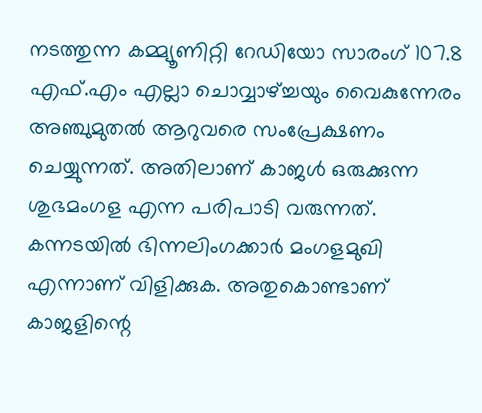നടത്തുന്ന കമ്മ്യൂണിറ്റി റേഡിയോ സാരംഗ് 107.8 എഫ്.എം എല്ലാ ചൊവ്വാഴ്ച്ചയും വൈകുന്നേരം അഞ്ചുമുതല്‍ ആറുവരെ സംപ്രേക്ഷണം ചെയ്യുന്നത്. അതിലാണ് കാജള്‍ ഒരുക്കുന്ന ശുഭമംഗള എന്ന പരിപാടി വരുന്നത്. കന്നടയില്‍ ഭിന്നലിംഗക്കാര്‍ മംഗളമുഖി എന്നാണ് വിളിക്കുക. അതുകൊണ്ടാണ് കാജളിന്റെ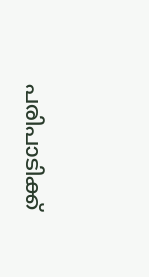പരിപാടിക്ക്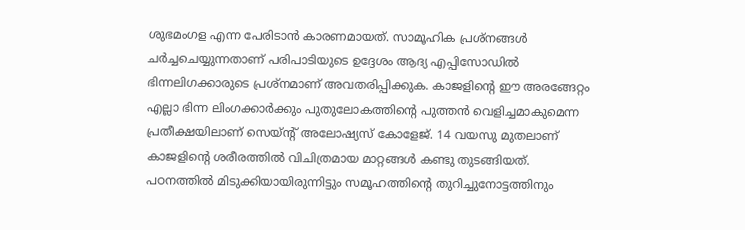ശുഭമംഗള എന്ന പേരിടാന്‍ കാരണമായത്. സാമൂഹിക പ്രശ്നങ്ങള്‍ ചര്‍ച്ചചെയ്യുന്നതാണ് പരിപാടിയുടെ ഉദ്ദേശം ആദ്യ എപ്പിസോഡില്‍ ഭിന്നലിഗക്കാരുടെ പ്രശ്നമാണ് അവതരിപ്പിക്കുക. കാജളിന്റെ ഈ അരങ്ങേറ്റം എല്ലാ ഭിന്ന ലിംഗക്കാര്‍ക്കും പുതുലോകത്തിന്റെ പുത്തന്‍ വെളിച്ചമാകുമെന്ന പ്രതീക്ഷയിലാണ് സെയ്ന്റ് അലോഷ്യസ് കോളേജ്. 14 വയസു മുതലാണ് കാജളിന്റെ ശരീരത്തില്‍ വിചിത്രമായ മാറ്റങ്ങള്‍ കണ്ടു തുടങ്ങിയത്. പഠനത്തില്‍ മിടുക്കിയായിരുന്നിട്ടും സമൂഹത്തിന്റെ തുറിച്ചുനോട്ടത്തിനും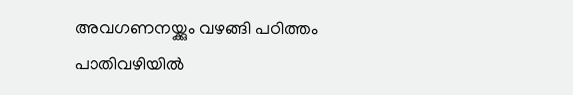അവഗണനയ്ക്കും വഴങ്ങി പഠിത്തം പാതിവഴിയില്‍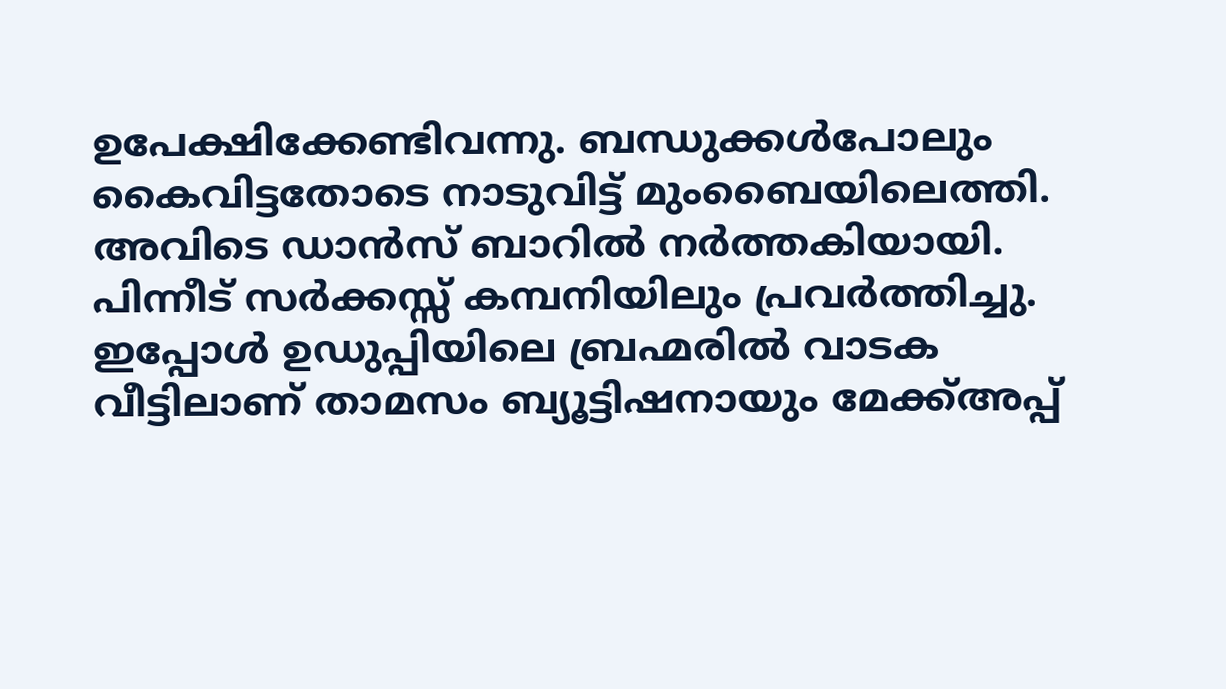ഉപേക്ഷിക്കേണ്ടിവന്നു. ബന്ധുക്കള്‍പോലും കൈവിട്ടതോടെ നാടുവിട്ട് മുംബൈയിലെത്തി. അവിടെ ഡാന്‍സ് ബാറില്‍ നര്‍ത്തകിയായി. പിന്നീട് സര്‍ക്കസ്സ് കമ്പനിയിലും പ്രവര്‍ത്തിച്ചു. ഇപ്പോള്‍ ഉഡുപ്പിയിലെ ബ്രഹ്മരില്‍ വാടക വീട്ടിലാണ് താമസം ബ്യൂട്ടിഷനായും മേക്ക്അപ്പ്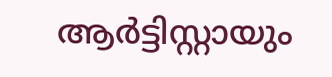ആര്‍ട്ടിസ്റ്റായും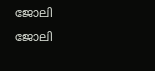ജോലി ജോലി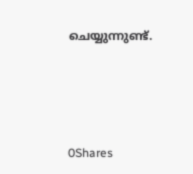ചെയ്യുന്നുണ്ട്.





0Shares